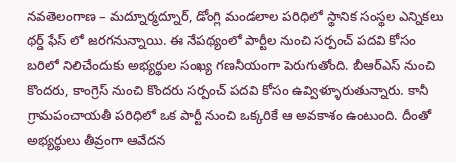నవతెలంగాణ – మద్నూర్మద్నూర్, డోంగ్లి మండలాల పరిధిలో స్థానిక సంస్థల ఎన్నికలు థర్డ్ ఫేస్ లో జరగనున్నాయి. ఈ నేపథ్యంలో పార్టీల నుంచి సర్పంచ్ పదవి కోసం బరిలో నిలిచేందుకు అభ్యర్థుల సంఖ్య గణనీయంగా పెరుగుతోంది. బీఆర్ఎస్ నుంచి కొందరు, కాంగ్రెస్ నుంచి కొందరు సర్పంచ్ పదవి కోసం ఉవ్విళ్ళూరుతున్నారు. కానీ గ్రామపంచాయతీ పరిధిలో ఒక పార్టీ నుంచి ఒక్కరికే ఆ అవకాశం ఉంటుంది. దీంతో అభ్యర్థులు తీవ్రంగా ఆవేదన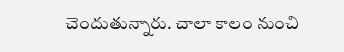చెందుతున్నారు. చాలా కాలం నుంచి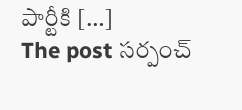పార్టీకి […]
The post సర్పంచ్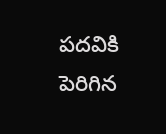పదవికి పెరిగిన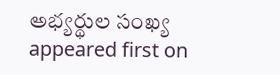అభ్యర్థుల సంఖ్య appeared first on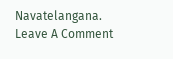Navatelangana.
Leave A Comment